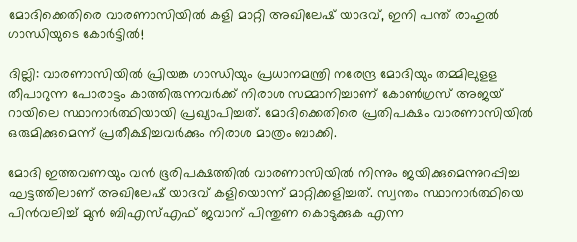മോദിക്കെതിരെ വാരണാസിയിൽ കളി മാറ്റി അഖിലേഷ് യാദവ്, ഇനി പന്ത് രാഹുൽ ഗാന്ധിയുടെ കോർട്ടിൽ!

ദില്ലി: വാരണാസിയില്‍ പ്രിയങ്ക ഗാന്ധിയും പ്രധാനമന്ത്രി നരേന്ദ്ര മോദിയും തമ്മിലുളള തീപാറുന്ന പോരാട്ടം കാത്തിരുന്നവര്‍ക്ക് നിരാശ സമ്മാനിച്ചാണ് കോണ്‍ഗ്രസ് അജയ് റായിലെ സ്ഥാനാര്‍ത്ഥിയായി പ്രഖ്യാപിച്ചത്. മോദിക്കെതിരെ പ്രതിപക്ഷം വാരണാസിയില്‍ ഒരുമിക്കുമെന്ന് പ്രതീക്ഷിച്ചവര്‍ക്കും നിരാശ മാത്രം ബാക്കി.

മോദി ഇത്തവണയും വന്‍ ഭൂരിപക്ഷത്തില്‍ വാരണാസിയില്‍ നിന്നും ജയിക്കുമെന്നുറപ്പിച്ച ഘട്ടത്തിലാണ് അഖിലേഷ് യാദവ് കളിയൊന്ന് മാറ്റിക്കളിച്ചത്. സ്വന്തം സ്ഥാനാര്‍ത്ഥിയെ പിന്‍വലിച്ച് മുന്‍ ബിഎസ്എഫ് ജവാന് പിന്തുണ കൊടുക്കുക എന്ന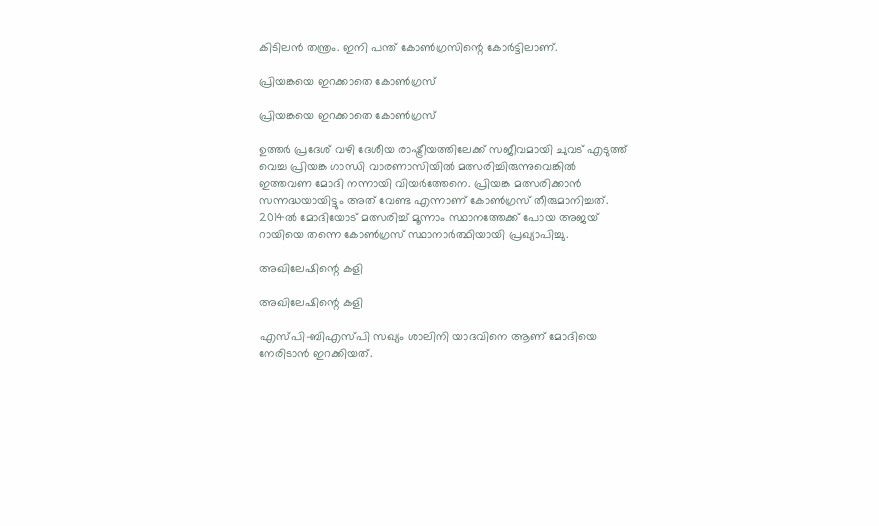കിടിലന്‍ തന്ത്രം. ഇനി പന്ത് കോണ്‍ഗ്രസിന്റെ കോര്‍ട്ടിലാണ്.

പ്രിയങ്കയെ ഇറക്കാതെ കോൺഗ്രസ്

പ്രിയങ്കയെ ഇറക്കാതെ കോൺഗ്രസ്

ഉത്തര്‍ പ്രദേശ് വഴി ദേശീയ രാഷ്ട്രീയത്തിലേക്ക് സജീവമായി ചുവട് എടുത്ത് വെച്ച പ്രിയങ്ക ഗാന്ധി വാരണാസിയില്‍ മത്സരിച്ചിരുന്നുവെങ്കില്‍ ഇത്തവണ മോദി നന്നായി വിയര്‍ത്തേനെ. പ്രിയങ്ക മത്സരിക്കാന്‍ സന്നദ്ധയായിട്ടും അത് വേണ്ട എന്നാണ് കോണ്‍ഗ്രസ് തീരുമാനിച്ചത്. 2014ല്‍ മോദിയോട് മത്സരിച്ച് മൂന്നാം സ്ഥാനത്തേക്ക് പോയ അജയ് റായിയെ തന്നെ കോണ്‍ഗ്രസ് സ്ഥാനാര്‍ത്ഥിയായി പ്രഖ്യാപിച്ചു.

അഖിലേഷിന്റെ കളി

അഖിലേഷിന്റെ കളി

എസ്പി-ബിഎസ്പി സഖ്യം ശാലിനി യാദവിനെ ആണ് മോദിയെ നേരിടാന്‍ ഇറക്കിയത്.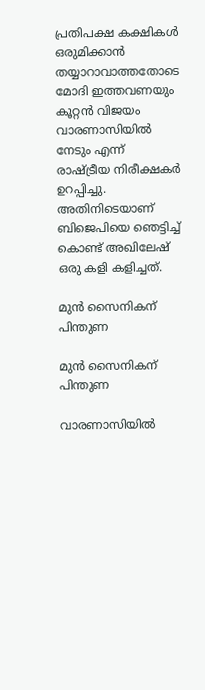പ്രതിപക്ഷ കക്ഷികള്‍ ഒരുമിക്കാന്‍ തയ്യാറാവാത്തതോടെ മോദി ഇത്തവണയും കൂറ്റന്‍ വിജയം വാരണാസിയില്‍ നേടും എന്ന് രാഷ്ട്രീയ നിരീക്ഷകര്‍ ഉറപ്പിച്ചു. അതിനിടെയാണ് ബിജെപിയെ ഞെട്ടിച്ച് കൊണ്ട് അഖിലേഷ് ഒരു കളി കളിച്ചത്.

മുൻ സൈനികന് പിന്തുണ

മുൻ സൈനികന് പിന്തുണ

വാരണാസിയില്‍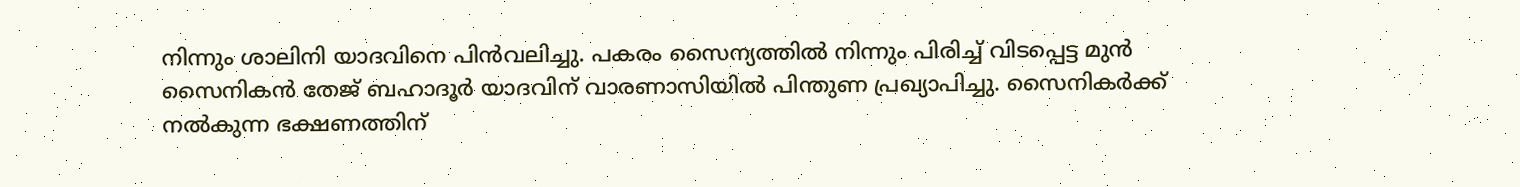നിന്നും ശാലിനി യാദവിനെ പിന്‍വലിച്ചു. പകരം സൈന്യത്തില്‍ നിന്നും പിരിച്ച് വിടപ്പെട്ട മുന്‍ സൈനികന്‍ തേജ് ബഹാദൂര്‍ യാദവിന് വാരണാസിയില്‍ പിന്തുണ പ്രഖ്യാപിച്ചു. സൈനികര്‍ക്ക് നല്‍കുന്ന ഭക്ഷണത്തിന്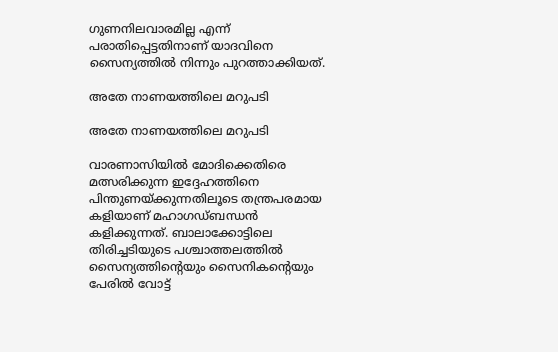ഗുണനിലവാരമില്ല എന്ന് പരാതിപ്പെട്ടതിനാണ് യാദവിനെ സൈന്യത്തില്‍ നിന്നും പുറത്താക്കിയത്.

അതേ നാണയത്തിലെ മറുപടി

അതേ നാണയത്തിലെ മറുപടി

വാരണാസിയില്‍ മോദിക്കെതിരെ മത്സരിക്കുന്ന ഇദ്ദേഹത്തിനെ പിന്തുണയ്ക്കുന്നതിലൂടെ തന്ത്രപരമായ കളിയാണ് മഹാഗഡ്ബന്ധന്‍ കളിക്കുന്നത്. ബാലാക്കോട്ടിലെ തിരിച്ചടിയുടെ പശ്ചാത്തലത്തില്‍ സൈന്യത്തിന്റെയും സൈനികന്റെയും പേരില്‍ വോട്ട്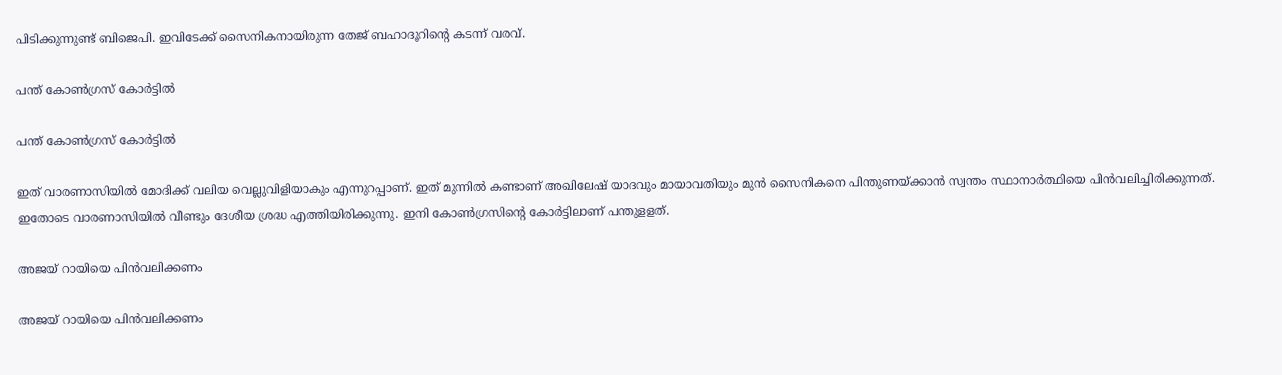പിടിക്കുന്നുണ്ട് ബിജെപി. ഇവിടേക്ക് സൈനികനായിരുന്ന തേജ് ബഹാദൂറിന്റെ കടന്ന് വരവ്.

പന്ത് കോൺഗ്രസ് കോർട്ടിൽ

പന്ത് കോൺഗ്രസ് കോർട്ടിൽ

ഇത് വാരണാസിയില്‍ മോദിക്ക് വലിയ വെല്ലുവിളിയാകും എന്നുറപ്പാണ്. ഇത് മുന്നില്‍ കണ്ടാണ് അഖിലേഷ് യാദവും മായാവതിയും മുന്‍ സൈനികനെ പിന്തുണയ്ക്കാന്‍ സ്വന്തം സ്ഥാനാര്‍ത്ഥിയെ പിന്‍വലിച്ചിരിക്കുന്നത്. ഇതോടെ വാരണാസിയില്‍ വീണ്ടും ദേശീയ ശ്രദ്ധ എത്തിയിരിക്കുന്നു. ഇനി കോണ്‍ഗ്രസിന്റെ കോര്‍ട്ടിലാണ് പന്തുളളത്.

അജയ് റായിയെ പിൻവലിക്കണം

അജയ് റായിയെ പിൻവലിക്കണം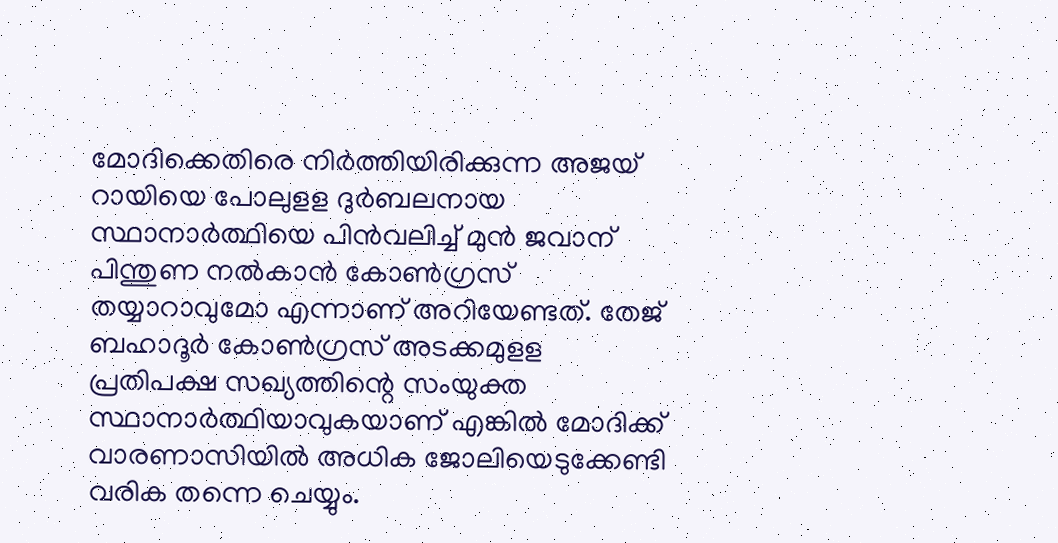മോദിക്കെതിരെ നിര്‍ത്തിയിരിക്കുന്ന അജയ് റായിയെ പോലുളള ദുര്‍ബലനായ സ്ഥാനാര്‍ത്ഥിയെ പിന്‍വലിച്ച് മുന്‍ ജവാന് പിന്തുണ നല്‍കാന്‍ കോണ്‍ഗ്രസ് തയ്യാറാവുമോ എന്നാണ് അറിയേണ്ടത്. തേജ് ബഹാദൂര്‍ കോണ്‍ഗ്രസ് അടക്കമുളള പ്രതിപക്ഷ സഖ്യത്തിന്റെ സംയുക്ത സ്ഥാനാര്‍ത്ഥിയാവുകയാണ് എങ്കില്‍ മോദിക്ക് വാരണാസിയില്‍ അധിക ജോലിയെടുക്കേണ്ടി വരിക തന്നെ ചെയ്യും.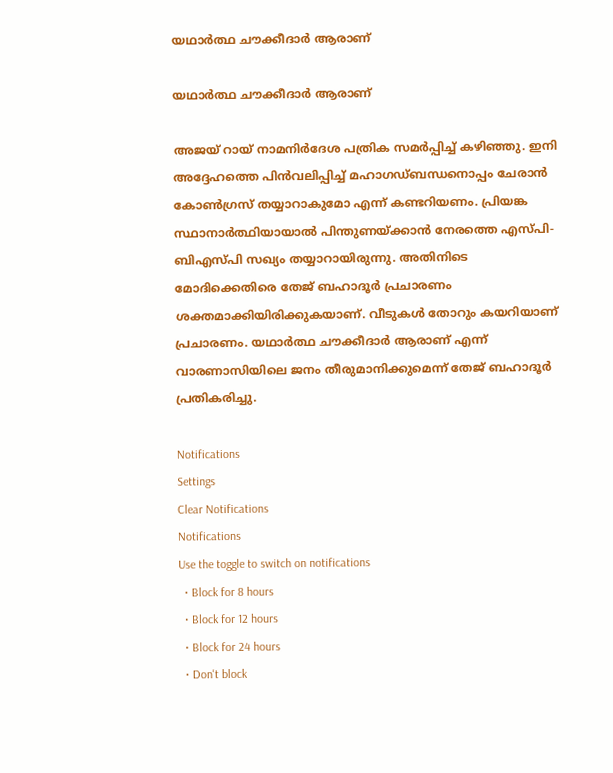യഥാര്‍ത്ഥ ചൗക്കീദാര്‍ ആരാണ്

യഥാര്‍ത്ഥ ചൗക്കീദാര്‍ ആരാണ്

അജയ് റായ് നാമനിര്‍ദേശ പത്രിക സമര്‍പ്പിച്ച് കഴിഞ്ഞു. ഇനി അദ്ദേഹത്തെ പിന്‍വലിപ്പിച്ച് മഹാഗഡ്ബന്ധനൊപ്പം ചേരാന്‍ കോണ്‍ഗ്രസ് തയ്യാറാകുമോ എന്ന് കണ്ടറിയണം. പ്രിയങ്ക സ്ഥാനാർത്ഥിയായാൽ പിന്തുണയ്ക്കാൻ നേരത്തെ എസ്പി-ബിഎസ്പി സഖ്യം തയ്യാറായിരുന്നു. അതിനിടെ മോദിക്കെതിരെ തേജ് ബഹാദൂര്‍ പ്രചാരണം ശക്തമാക്കിയിരിക്കുകയാണ്. വീടുകള്‍ തോറും കയറിയാണ് പ്രചാരണം. യഥാര്‍ത്ഥ ചൗക്കീദാര്‍ ആരാണ് എന്ന് വാരണാസിയിലെ ജനം തീരുമാനിക്കുമെന്ന് തേജ് ബഹാദൂര്‍ പ്രതികരിച്ചു.

Notifications
Settings
Clear Notifications
Notifications
Use the toggle to switch on notifications
  • Block for 8 hours
  • Block for 12 hours
  • Block for 24 hours
  • Don't block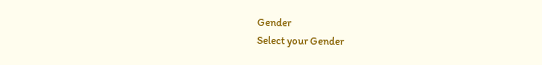Gender
Select your Gender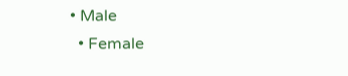• Male
  • Female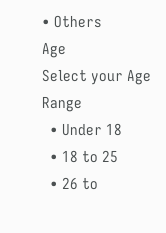• Others
Age
Select your Age Range
  • Under 18
  • 18 to 25
  • 26 to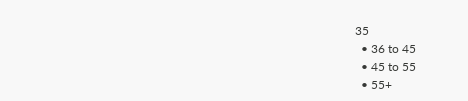35
  • 36 to 45
  • 45 to 55
  • 55+